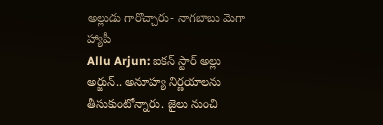అల్లుడు గారొచ్చారు- నాగబాబు మెగా హ్యాపీ
Allu Arjun: ఐకన్ స్టార్ అల్లు అర్జున్.. అనూహ్య నిర్ణయాలను తీసుకుంటోన్నారు. జైలు నుంచి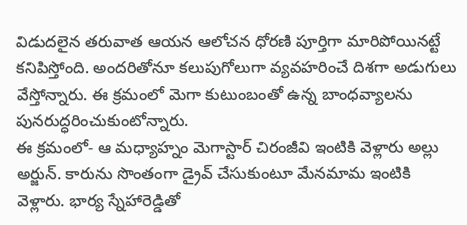విడుదలైన తరువాత ఆయన ఆలోచన ధోరణి పూర్తిగా మారిపోయినట్టే కనిపిస్తోంది. అందరితోనూ కలుపుగోలుగా వ్యవహరించే దిశగా అడుగులు వేస్తోన్నారు. ఈ క్రమంలో మెగా కుటుంబంతో ఉన్న బాంధవ్యాలను పునరుద్ధరించుకుంటోన్నారు.
ఈ క్రమంలో- ఆ మధ్యాహ్నం మెగాస్టార్ చిరంజీవి ఇంటికి వెళ్లారు అల్లు అర్జున్. కారును సొంతంగా డ్రైవ్ చేసుకుంటూ మేనమామ ఇంటికి వెళ్లారు. భార్య స్నేహారెడ్డితో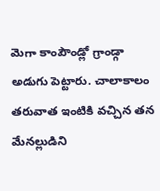మెగా కాంపౌండ్లో గ్రాండ్గా అడుగు పెట్టారు. చాలాకాలం తరువాత ఇంటికి వచ్చిన తన మేనల్లుడిని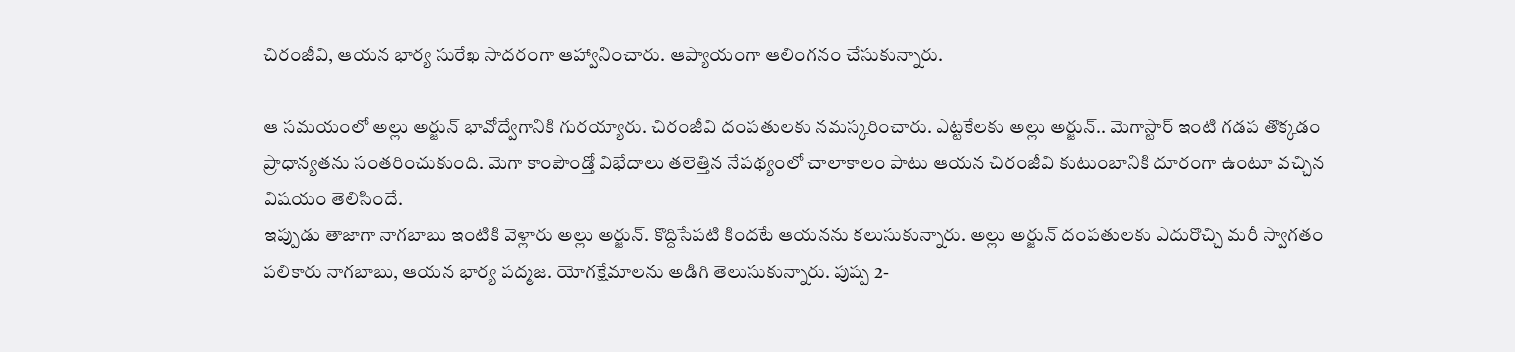చిరంజీవి, ఆయన భార్య సురేఖ సాదరంగా ఆహ్వానించారు. ఆప్యాయంగా ఆలింగనం చేసుకున్నారు.

ఆ సమయంలో అల్లు అర్జున్ భావోద్వేగానికి గురయ్యారు. చిరంజీవి దంపతులకు నమస్కరించారు. ఎట్టకేలకు అల్లు అర్జున్.. మెగాస్టార్ ఇంటి గడప తొక్కడం ప్రాధాన్యతను సంతరించుకుంది. మెగా కాంపౌండ్తో విభేదాలు తలెత్తిన నేపథ్యంలో చాలాకాలం పాటు ఆయన చిరంజీవి కుటుంబానికి దూరంగా ఉంటూ వచ్చిన విషయం తెలిసిందే.
ఇప్పుడు తాజాగా నాగబాబు ఇంటికి వెళ్లారు అల్లు అర్జున్. కొద్దిసేపటి కిందటే ఆయనను కలుసుకున్నారు. అల్లు అర్జున్ దంపతులకు ఎదురొచ్చి మరీ స్వాగతం పలికారు నాగబాబు, ఆయన భార్య పద్మజ. యోగక్షేమాలను అడిగి తెలుసుకున్నారు. పుష్ప 2-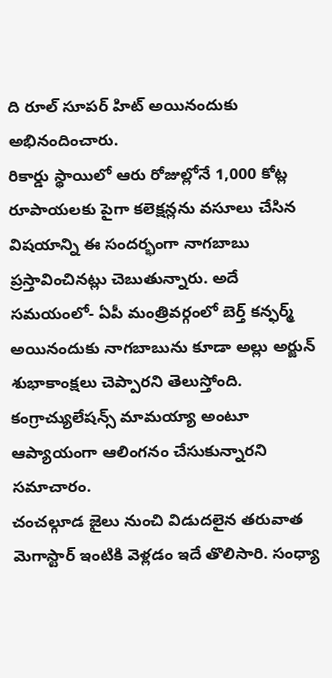ది రూల్ సూపర్ హిట్ అయినందుకు అభినందించారు.
రికార్డు స్థాయిలో ఆరు రోజుల్లోనే 1,000 కోట్ల రూపాయలకు పైగా కలెక్షన్లను వసూలు చేసిన విషయాన్ని ఈ సందర్భంగా నాగబాబు ప్రస్తావించినట్లు చెబుతున్నారు. అదే సమయంలో- ఏపీ మంత్రివర్గంలో బెర్త్ కన్ఫర్మ్ అయినందుకు నాగబాబును కూడా అల్లు అర్జున్ శుభాకాంక్షలు చెప్పారని తెలుస్తోంది. కంగ్రాచ్యులేషన్స్ మామయ్యా అంటూ ఆప్యాయంగా ఆలింగనం చేసుకున్నారని సమాచారం.
చంచల్గూడ జైలు నుంచి విడుదలైన తరువాత మెగాస్టార్ ఇంటికి వెళ్లడం ఇదే తొలిసారి. సంధ్యా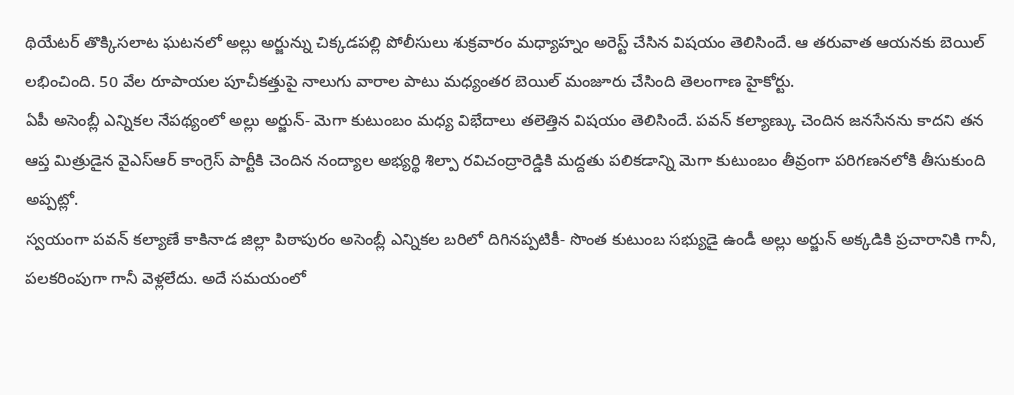థియేటర్ తొక్కిసలాట ఘటనలో అల్లు అర్జున్ను చిక్కడపల్లి పోలీసులు శుక్రవారం మధ్యాహ్నం అరెస్ట్ చేసిన విషయం తెలిసిందే. ఆ తరువాత ఆయనకు బెయిల్ లభించింది. 50 వేల రూపాయల పూచీకత్తుపై నాలుగు వారాల పాటు మధ్యంతర బెయిల్ మంజూరు చేసింది తెలంగాణ హైకోర్టు.
ఏపీ అసెంబ్లీ ఎన్నికల నేపథ్యంలో అల్లు అర్జున్- మెగా కుటుంబం మధ్య విభేదాలు తలెత్తిన విషయం తెలిసిందే. పవన్ కల్యాణ్కు చెందిన జనసేనను కాదని తన ఆప్త మిత్రుడైన వైఎస్ఆర్ కాంగ్రెస్ పార్టీకి చెందిన నంద్యాల అభ్యర్థి శిల్పా రవిచంద్రారెడ్డికి మద్దతు పలికడాన్ని మెగా కుటుంబం తీవ్రంగా పరిగణనలోకి తీసుకుంది అప్పట్లో.
స్వయంగా పవన్ కల్యాణే కాకినాడ జిల్లా పిఠాపురం అసెంబ్లీ ఎన్నికల బరిలో దిగినప్పటికీ- సొంత కుటుంబ సభ్యుడై ఉండీ అల్లు అర్జున్ అక్కడికి ప్రచారానికి గానీ, పలకరింపుగా గానీ వెళ్లలేదు. అదే సమయంలో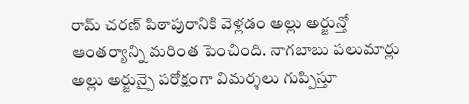రామ్ చరణ్ పిఠాపురానికి వెళ్లడం అల్లు అర్జున్తో ఆంతర్యాన్ని మరింత పెంచింది. నాగబాబు పలుమార్లు అల్లు అర్జున్పై పరోక్షంగా విమర్శలు గుప్పిస్తూ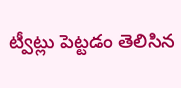ట్వీట్లు పెట్టడం తెలిసిన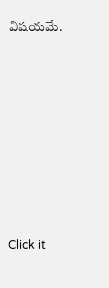విషయమే.












Click it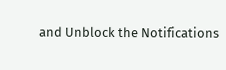and Unblock the Notifications